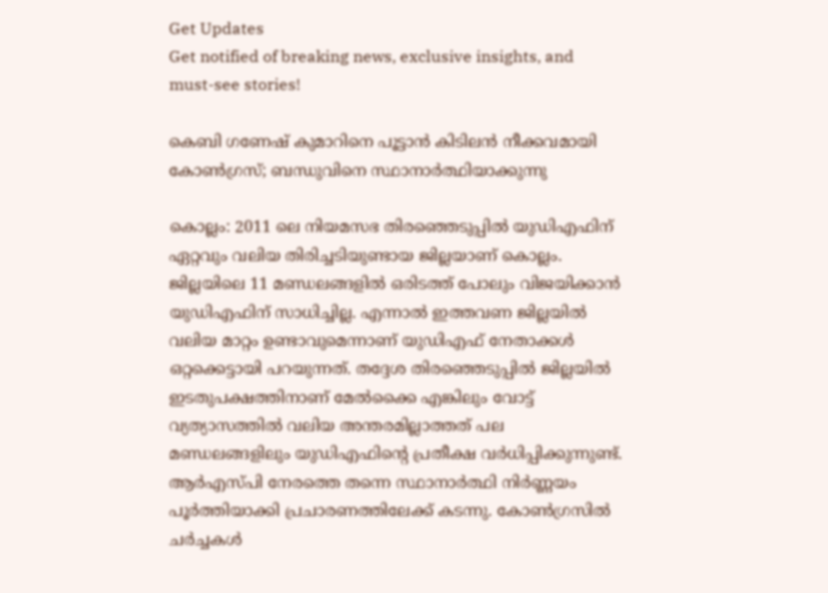Get Updates
Get notified of breaking news, exclusive insights, and must-see stories!

കെബി ഗണേഷ് കുമാറിനെ പൂട്ടാന്‍ കിടിലന്‍ നീക്കവമായി കോണ്‍ഗ്രസ്; ബന്ധുവിനെ സ്ഥാനാര്‍ത്ഥിയാക്കുന്നു

കൊല്ലം: 2011 ലെ നിയമസഭ തിരഞ്ഞെടുപ്പില്‍ യുഡിഎഫിന് ഏറ്റവും വലിയ തിരിച്ചടിയുണ്ടായ ജില്ലയാണ് കൊല്ലം. ജില്ലയിലെ 11 മണ്ഡലങ്ങളില്‍ ഒരിടത്ത് പോലും വിജയിക്കാന്‍ യുഡിഎഫിന് സാധിച്ചില്ല. എന്നാല്‍ ഇത്തവണ ജില്ലയില്‍ വലിയ മാറ്റം ഉണ്ടാവുമെന്നാണ് യുഡിഎഫ് നേതാക്കള്‍ ഒറ്റക്കെട്ടായി പറയുന്നത്. തദ്ദേശ തിരഞ്ഞെടുപ്പില്‍ ജില്ലയില്‍ ഇടതുപക്ഷത്തിനാണ് മേല്‍ക്കൈ എങ്കിലും വോട്ട് വ്യത്യാസത്തില്‍ വലിയ അന്തരമില്ലാത്തത് പല മണ്ഡലങ്ങളിലും യുഡിഎഫിന്‍റെ പ്രതീക്ഷ വര്‍ധിപ്പിക്കുന്നുണ്ട്. ആര്‍എസ്പി നേരത്തെ തന്നെ സ്ഥാനാര്‍ത്ഥി നിര്‍ണ്ണയം പൂര്‍ത്തിയാക്കി പ്രചാരണത്തിലേക്ക് കടന്നു. കോണ്‍ഗ്രസില്‍ ചര്‍ച്ചകള്‍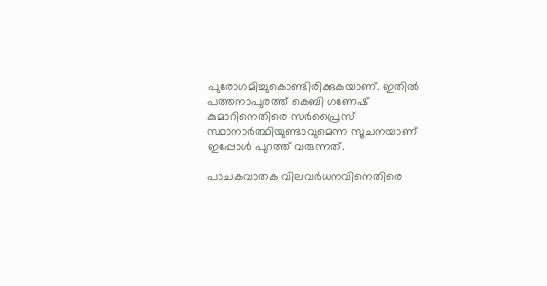പുരോഗമിച്ചുകൊണ്ടിരിക്കുകയാണ്. ഇതില്‍ പത്തനാപുരത്ത് കെബി ഗണേഷ് കുമാറിനെതിരെ സര്‍പ്രൈസ് സ്ഥാനാര്‍ത്ഥിയുണ്ടാവുമെന്ന സൂചനയാണ് ഇപ്പോള്‍ പുറത്ത് വരുന്നത്.

പാചകവാതക വിലവർധനവിനെതിരെ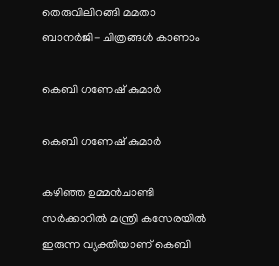തെരുവിലിറങ്ങി മമതാ ബാനർജി- ചിത്രങ്ങൾ കാണാം

കെബി ഗണേഷ് കുമാര്‍

കെബി ഗണേഷ് കുമാര്‍

കഴിഞ്ഞ ഉമ്മന്‍ചാണ്ടി സര്‍ക്കാറില്‍ മന്ത്രി കസേരയില്‍ ഇരുന്ന വ്യക്തിയാണ് കെബി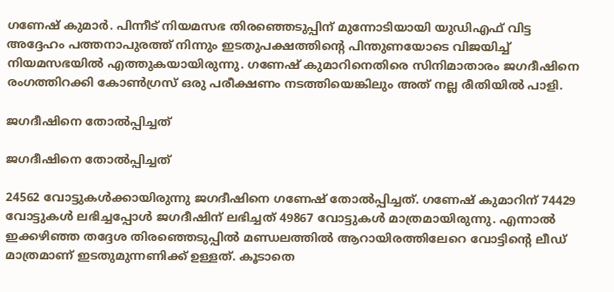ഗണേഷ് കുമാര്‍. പിന്നീട് നിയമസഭ തിരഞ്ഞെടുപ്പിന് മുന്നോടിയായി യുഡിഎഫ് വിട്ട അദ്ദേഹം പത്തനാപുരത്ത് നിന്നും ഇടതുപക്ഷത്തിന്‍റെ പിന്തുണയോടെ വിജയിച്ച് നിയമസഭയില്‍ എത്തുകയായിരുന്നു. ഗണേഷ് കുമാറിനെതിരെ സിനിമാതാരം ജഗദീഷിനെ രംഗത്തിറക്കി കോണ്‍ഗ്രസ് ഒരു പരീക്ഷണം നടത്തിയെങ്കിലും അത് നല്ല രീതിയില്‍ പാളി.

ജഗദീഷിനെ തോല്‍പ്പിച്ചത്

ജഗദീഷിനെ തോല്‍പ്പിച്ചത്

24562 വോട്ടുകള്‍ക്കായിരുന്നു ജഗദീഷിനെ ഗണേഷ് തോല്‍പ്പിച്ചത്. ഗണേഷ് കുമാറിന് 74429 വോട്ടുകള്‍ ലഭിച്ചപ്പോള്‍ ജഗദീഷിന് ലഭിച്ചത് 49867 വോട്ടുകള്‍ മാത്രമായിരുന്നു. എന്നാല്‍ ഇക്കഴിഞ്ഞ തദ്ദേശ തിരഞ്ഞെടുപ്പില്‍ മണ്ഡലത്തില്‍ ആറായിരത്തിലേറെ വോട്ടിന്‍റെ ലീഡ് മാത്രമാണ് ഇടതുമുന്നണിക്ക് ഉള്ളത്. കൂടാതെ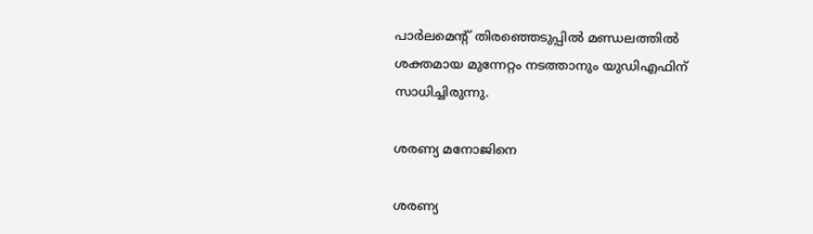പാര്‍ലമെന്‍റ് തിരഞ്ഞെടുപ്പില്‍ മണ്ഡലത്തില്‍ ശക്തമായ മുന്നേറ്റം നടത്താനും യുഡിഎഫിന് സാധിച്ചിരുന്നു.

ശരണ്യ മനോജിനെ

ശരണ്യ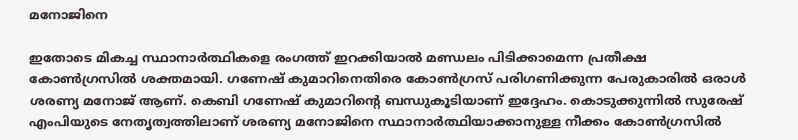മനോജിനെ

ഇതോടെ മികച്ച സ്ഥാനാര്‍ത്ഥികളെ രംഗത്ത് ഇറക്കിയാല്‍ മണ്ഡലം പിടിക്കാമെന്ന പ്രതീക്ഷ കോണ്‍ഗ്രസില്‍ ശക്തമായി. ഗണേഷ് കുമാറിനെതിരെ കോണ്‍ഗ്രസ് പരിഗണിക്കുന്ന പേരുകാരില്‍ ഒരാള്‍ ശരണ്യ മനോജ് ആണ്. കെബി ഗണേഷ് കുമാറിന്‍റെ ബന്ധുകൂടിയാണ് ഇദ്ദേഹം. കൊടുക്കുന്നില്‍ സുരേഷ് എംപിയുടെ നേതൃത്വത്തിലാണ് ശരണ്യ മനോജിനെ സ്ഥാനാര്‍ത്ഥിയാക്കാനുള്ള നീക്കം കോണ്‍ഗ്രസില്‍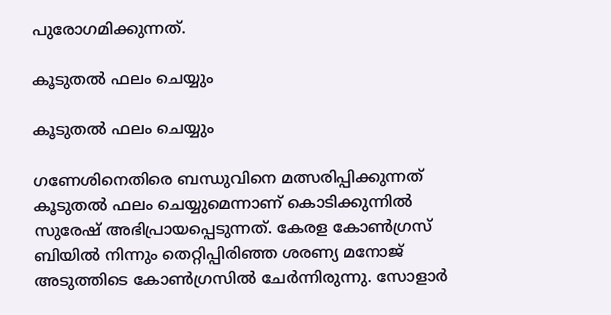പുരോഗമിക്കുന്നത്.

കൂടുതൽ ഫലം ചെയ്യും

കൂടുതൽ ഫലം ചെയ്യും

ഗണേശിനെതിരെ ബന്ധുവിനെ മത്സരിപ്പിക്കുന്നത് കൂടുതൽ ഫലം ചെയ്യുമെന്നാണ് കൊടിക്കുന്നില്‍ സുരേഷ് അഭിപ്രായപ്പെടുന്നത്. കേരള കോൺഗ്രസ് ബിയില്‍ നിന്നും തെറ്റിപ്പിരിഞ്ഞ ശരണ്യ മനോജ് അടുത്തിടെ കോൺഗ്രസിൽ ചേർന്നിരുന്നു. സോളാർ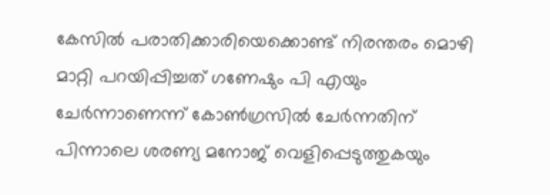കേസിൽ പരാതിക്കാരിയെക്കൊണ്ട് നിരന്തരം മൊഴി മാറ്റി പറയിപ്പിച്ചത് ഗണേഷും പി എയും ചേര്‍ന്നാണെന്ന് കോണ്‍ഗ്രസില്‍ ചേര്‍ന്നതിന് പിന്നാലെ ശരണ്യ മനോജ് വെളിപ്പെടുത്തുകയും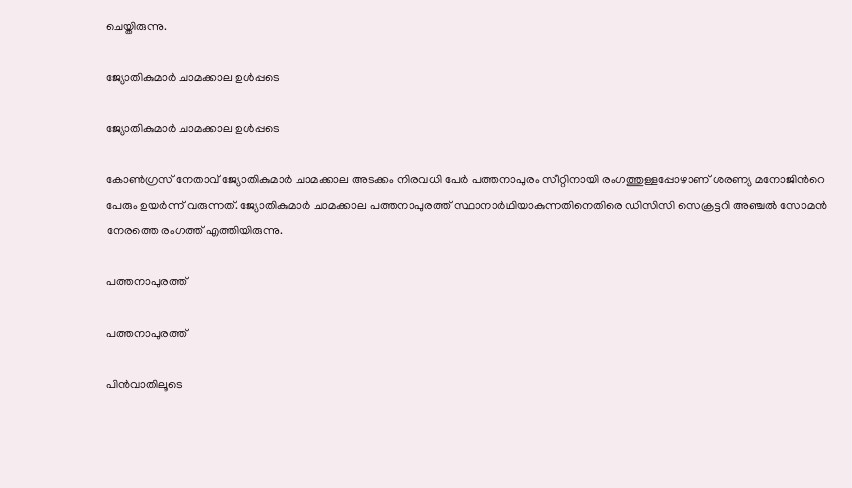ചെയ്തിരുന്നു.

ജ്യോതികുമാർ ചാമക്കാല ഉള്‍പ്പടെ

ജ്യോതികുമാർ ചാമക്കാല ഉള്‍പ്പടെ

കോൺഗ്രസ് നേതാവ് ജ്യോതികുമാർ ചാമക്കാല അടക്കം നിരവധി പേർ പത്തനാപുരം സീറ്റിനായി രംഗത്തുള്ളപ്പോഴാണ് ശരണ്യ മനോജിന്‍റെ പേരും ഉയര്‍ന്ന് വരുന്നത്. ജ്യോതികുമാർ ചാമക്കാല പത്തനാപുരത്ത്‌ സ്ഥാനാർഥിയാകുന്നതിനെതിരെ ഡിസിസി സെക്രട്ടറി അഞ്ചൽ സോമൻ നേരത്തെ രംഗത്ത് എത്തിയിരുന്നു.

പത്തനാപുരത്ത്

പത്തനാപുരത്ത്

പിൻവാതിലൂടെ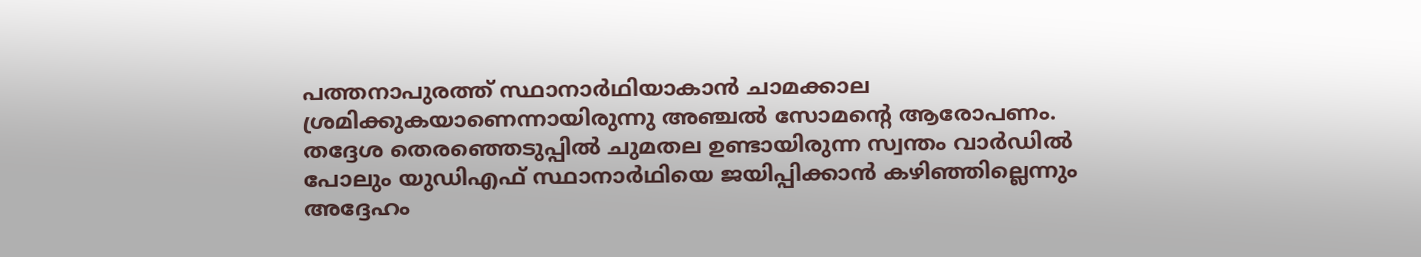പത്തനാപുരത്ത്‌ സ്ഥാനാർഥിയാകാൻ ചാമക്കാല ‌ ശ്രമിക്കുകയാണെന്നായിരുന്നു അഞ്ചൽ സോമന്‍റെ ആരോപണം. തദ്ദേശ തെരഞ്ഞെടുപ്പിൽ ചുമതല ഉണ്ടായിരുന്ന സ്വന്തം വാർഡിൽ പോലും യുഡിഎഫ്‌ സ്ഥാനാർഥിയെ ജയിപ്പിക്കാൻ ‌കഴിഞ്ഞില്ലെന്നും അദ്ദേഹം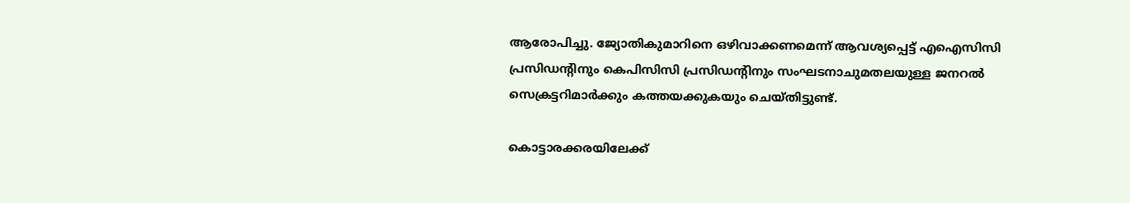ആരോപിച്ചു. ജ്യോതികുമാറിനെ ഒഴിവാക്കണമെന്ന്‌ ആവശ്യപ്പെട്ട്‌ എഐസിസി പ്രസിഡന്റിനും കെപിസിസി പ്രസിഡന്റിനും സംഘടനാചുമതലയുള്ള ജനറൽ സെക്രട്ടറിമാർക്കും കത്തയക്കുകയും ചെയ്തിട്ടുണ്ട്.

കൊട്ടാരക്കരയിലേക്ക്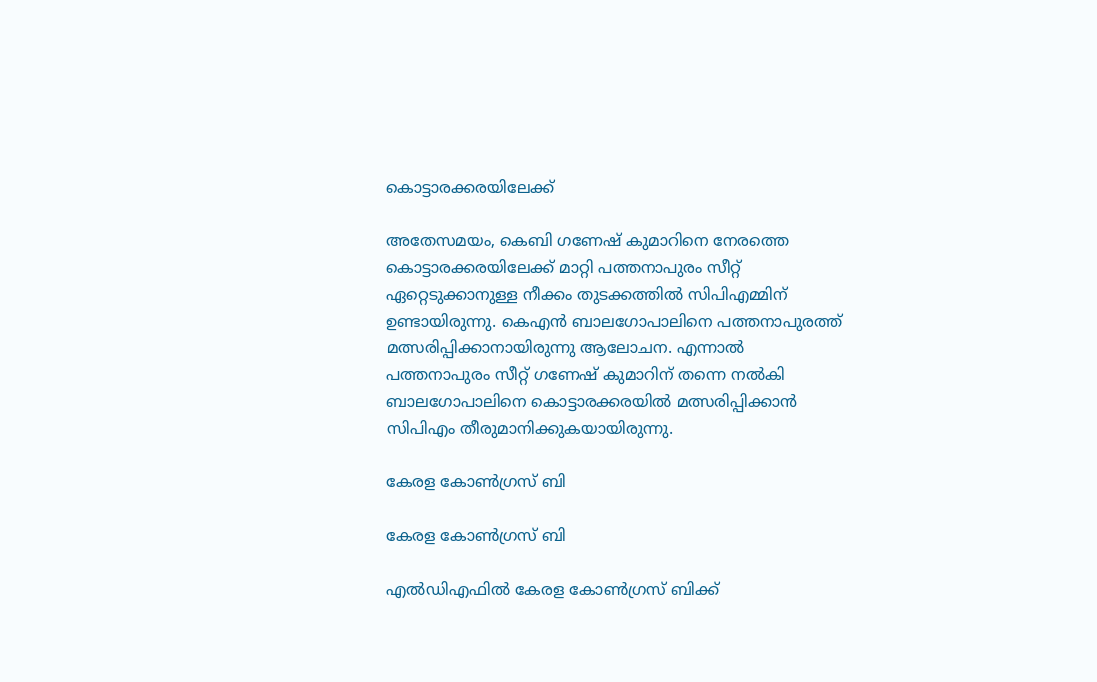കൊട്ടാരക്കരയിലേക്ക്

അതേസമയം, കെബി ഗണേഷ് കുമാറിനെ നേരത്തെ കൊട്ടാരക്കരയിലേക്ക് മാറ്റി പത്തനാപുരം സീറ്റ് ഏറ്റെടുക്കാനുള്ള നീക്കം തുടക്കത്തില്‍ സിപിഎമ്മിന് ഉണ്ടായിരുന്നു. കെഎന്‍ ബാലഗോപാലിനെ പത്തനാപുരത്ത് മത്സരിപ്പിക്കാനായിരുന്നു ആലോചന. എന്നാല്‍ പത്തനാപുരം സീറ്റ് ഗണേഷ് കുമാറിന് തന്നെ നല്‍കി ബാലഗോപാലിനെ കൊട്ടാരക്കരയില്‍ മത്സരിപ്പിക്കാന്‍ സിപിഎം തീരുമാനിക്കുകയായിരുന്നു.

കേരള കോണ്‍ഗ്രസ് ബി

കേരള കോണ്‍ഗ്രസ് ബി

എല്‍ഡിഎഫില്‍ കേരള കോണ്‍ഗ്രസ് ബിക്ക്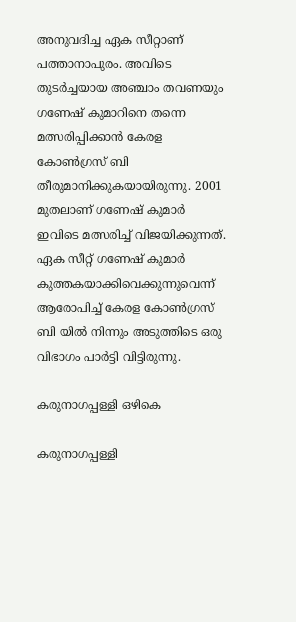അനുവദിച്ച ഏക സീറ്റാണ് പത്താനാപുരം. അവിടെ തുടര്‍ച്ചയായ അഞ്ചാം തവണയും ഗണേഷ് കുമാറിനെ തന്നെ മത്സരിപ്പിക്കാന്‍ കേരള കോണ്‍ഗ്രസ് ബി തീരുമാനിക്കുകയായിരുന്നു. 2001 മുതലാണ് ഗണേഷ് കുമാര്‍ ഇവിടെ മത്സരിച്ച് വിജയിക്കുന്നത്. ഏക സീറ്റ് ഗണേഷ് കുമാര്‍ കുത്തകയാക്കിവെക്കുന്നുവെന്ന് ആരോപിച്ച് കേരള കോണ്‍ഗ്രസ് ബി യില്‍ നിന്നും അടുത്തിടെ ഒരു വിഭാഗം പാര്‍ട്ടി വിട്ടിരുന്നു.

കരുനാഗപ്പള്ളി ഒഴികെ

കരുനാഗപ്പള്ളി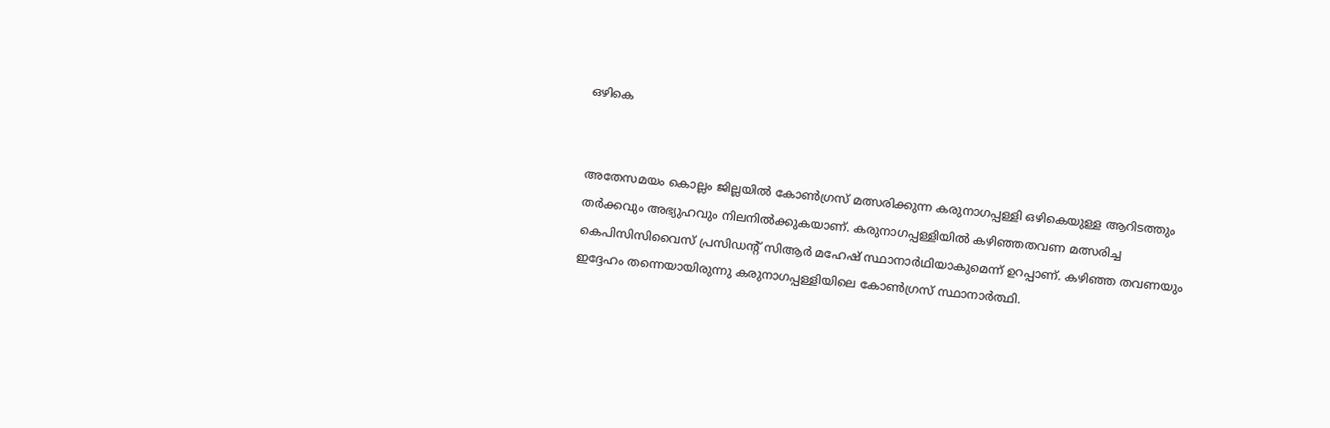ഒഴികെ


അതേസമയം കൊല്ലം ജില്ലയില്‍ കോണ്‍ഗ്രസ് മത്സരിക്കുന്ന കരുനാഗപ്പള്ളി ഒഴികെയുള്ള ആറിടത്തും തര്‍ക്കവും അഭ്യുഹവും നിലനില്‍ക്കുകയാണ്. കരുനാഗപ്പള്ളിയില്‍ കഴിഞ്ഞതവണ മത്സരിച്ച കെപിസിസിവൈസ് പ്രസിഡന്റ് സിആര്‍ മഹേഷ് സ്ഥാനാര്‍ഥിയാകുമെന്ന് ഉറപ്പാണ്. കഴിഞ്ഞ തവണയും ഇദ്ദേഹം തന്നെയായിരുന്നു കരുനാഗപ്പള്ളിയിലെ കോണ്‍ഗ്രസ് സ്ഥാനാര്‍ത്ഥി.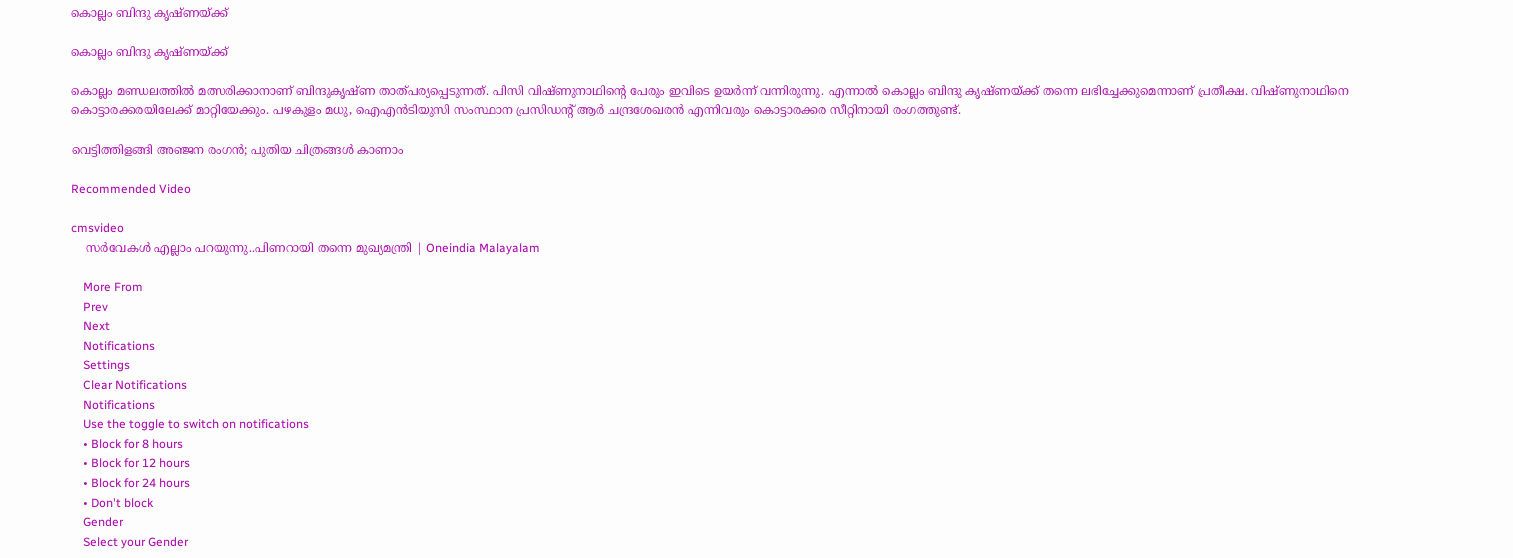കൊല്ലം ബിന്ദു കൃഷ്ണയ്ക്ക്

കൊല്ലം ബിന്ദു കൃഷ്ണയ്ക്ക്

കൊല്ലം മണ്ഡലത്തില്‍ മത്സരിക്കാനാണ് ബിന്ദുകൃഷ്ണ താത്പര്യപ്പെടുന്നത്. പിസി വിഷ്ണുനാഥിന്‍റെ പേരും ഇവിടെ ഉയര്‍ന്ന് വന്നിരുന്നു. എന്നാല്‍ കൊല്ലം ബിന്ദു കൃഷ്ണയ്ക്ക് തന്നെ ലഭിച്ചേക്കുമെന്നാണ് പ്രതീക്ഷ. വിഷ്ണുനാഥിനെ കൊട്ടാരക്കരയിലേക്ക് മാറ്റിയേക്കും. പഴകുളം മധു, ഐഎന്‍ടിയുസി സംസ്ഥാന പ്രസിഡന്റ് ആര്‍ ചന്ദ്രശേഖരന്‍ എന്നിവരും കൊട്ടാരക്കര സീറ്റിനായി രംഗത്തുണ്ട്.

വെട്ടിത്തിളങ്ങി അഞ്ജന രംഗന്‍; പുതിയ ചിത്രങ്ങള്‍ കാണാം

Recommended Video

cmsvideo
    സർവേകൾ എല്ലാം പറയുന്നു..പിണറായി തന്നെ മുഖ്യമന്ത്രി | Oneindia Malayalam

    More From
    Prev
    Next
    Notifications
    Settings
    Clear Notifications
    Notifications
    Use the toggle to switch on notifications
    • Block for 8 hours
    • Block for 12 hours
    • Block for 24 hours
    • Don't block
    Gender
    Select your Gender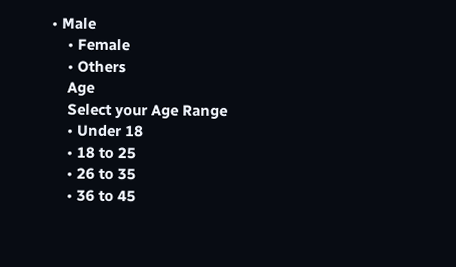• Male
    • Female
    • Others
    Age
    Select your Age Range
    • Under 18
    • 18 to 25
    • 26 to 35
    • 36 to 45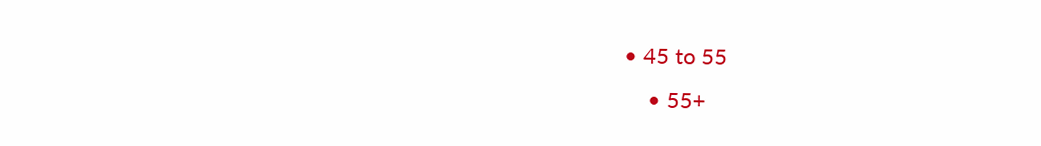• 45 to 55
    • 55+